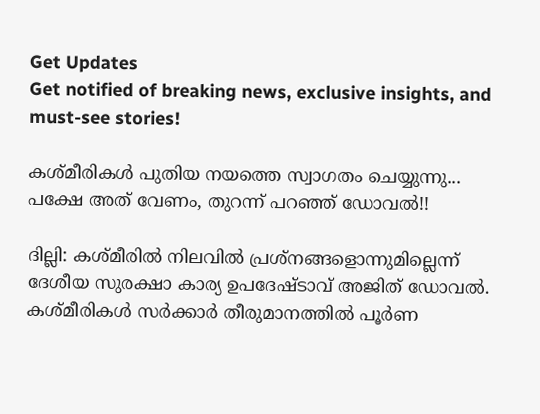Get Updates
Get notified of breaking news, exclusive insights, and must-see stories!

കശ്മീരികള്‍ പുതിയ നയത്തെ സ്വാഗതം ചെയ്യുന്നു... പക്ഷേ അത് വേണം, തുറന്ന് പറഞ്ഞ് ഡോവല്‍!!

ദില്ലി: കശ്മീരില്‍ നിലവില്‍ പ്രശ്‌നങ്ങളൊന്നുമില്ലെന്ന് ദേശീയ സുരക്ഷാ കാര്യ ഉപദേഷ്ടാവ് അജിത് ഡോവല്‍. കശ്മീരികള്‍ സര്‍ക്കാര്‍ തീരുമാനത്തില്‍ പൂര്‍ണ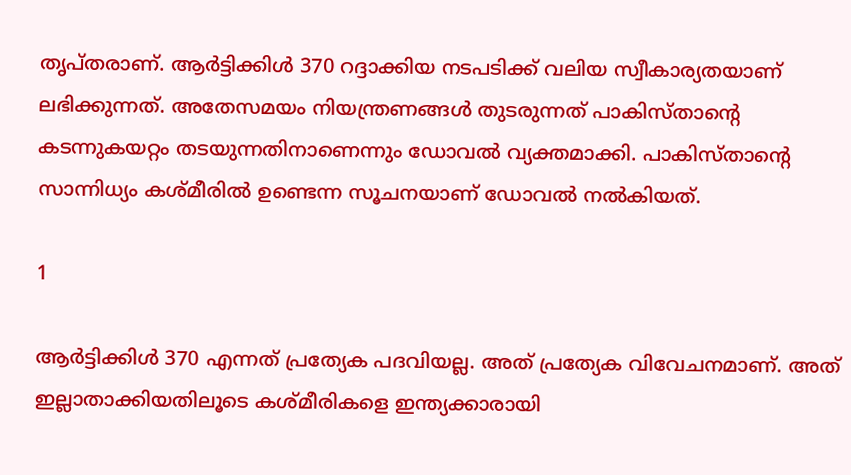തൃപ്തരാണ്. ആര്‍ട്ടിക്കിള്‍ 370 റദ്ദാക്കിയ നടപടിക്ക് വലിയ സ്വീകാര്യതയാണ് ലഭിക്കുന്നത്. അതേസമയം നിയന്ത്രണങ്ങള്‍ തുടരുന്നത് പാകിസ്താന്റെ കടന്നുകയറ്റം തടയുന്നതിനാണെന്നും ഡോവല്‍ വ്യക്തമാക്കി. പാകിസ്താന്റെ സാന്നിധ്യം കശ്മീരില്‍ ഉണ്ടെന്ന സൂചനയാണ് ഡോവല്‍ നല്‍കിയത്.

1

ആര്‍ട്ടിക്കിള്‍ 370 എന്നത് പ്രത്യേക പദവിയല്ല. അത് പ്രത്യേക വിവേചനമാണ്. അത് ഇല്ലാതാക്കിയതിലൂടെ കശ്മീരികളെ ഇന്ത്യക്കാരായി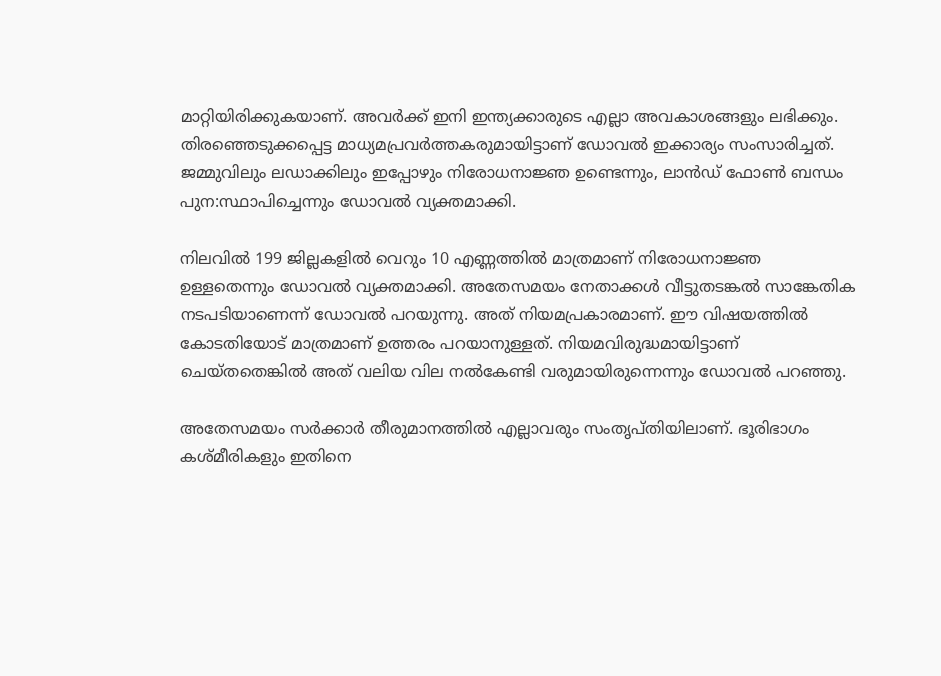മാറ്റിയിരിക്കുകയാണ്. അവര്‍ക്ക് ഇനി ഇന്ത്യക്കാരുടെ എല്ലാ അവകാശങ്ങളും ലഭിക്കും. തിരഞ്ഞെടുക്കപ്പെട്ട മാധ്യമപ്രവര്‍ത്തകരുമായിട്ടാണ് ഡോവല്‍ ഇക്കാര്യം സംസാരിച്ചത്. ജമ്മുവിലും ലഡാക്കിലും ഇപ്പോഴും നിരോധനാജ്ഞ ഉണ്ടെന്നും, ലാന്‍ഡ് ഫോണ്‍ ബന്ധം പുന:സ്ഥാപിച്ചെന്നും ഡോവല്‍ വ്യക്തമാക്കി.

നിലവില്‍ 199 ജില്ലകളില്‍ വെറും 10 എണ്ണത്തില്‍ മാത്രമാണ് നിരോധനാജ്ഞ ഉള്ളതെന്നും ഡോവല്‍ വ്യക്തമാക്കി. അതേസമയം നേതാക്കള്‍ വീട്ടുതടങ്കല്‍ സാങ്കേതിക നടപടിയാണെന്ന് ഡോവല്‍ പറയുന്നു. അത് നിയമപ്രകാരമാണ്. ഈ വിഷയത്തില്‍ കോടതിയോട് മാത്രമാണ് ഉത്തരം പറയാനുള്ളത്. നിയമവിരുദ്ധമായിട്ടാണ് ചെയ്തതെങ്കില്‍ അത് വലിയ വില നല്‍കേണ്ടി വരുമായിരുന്നെന്നും ഡോവല്‍ പറഞ്ഞു.

അതേസമയം സര്‍ക്കാര്‍ തീരുമാനത്തില്‍ എല്ലാവരും സംതൃപ്തിയിലാണ്. ഭൂരിഭാഗം കശ്മീരികളും ഇതിനെ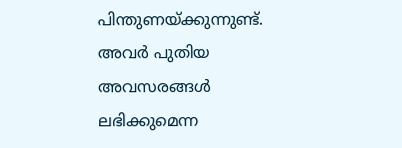പിന്തുണയ്ക്കുന്നുണ്ട്. അവര്‍ പുതിയ അവസരങ്ങള്‍ ലഭിക്കുമെന്ന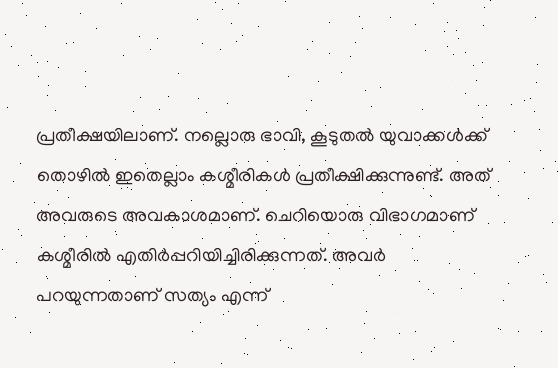പ്രതീക്ഷയിലാണ്. നല്ലൊരു ഭാവി, കൂടുതല്‍ യുവാക്കള്‍ക്ക് തൊഴില്‍ ഇതെല്ലാം കശ്മീരികള്‍ പ്രതീക്ഷിക്കുന്നുണ്ട്. അത് അവരുടെ അവകാശമാണ്. ചെറിയൊരു വിഭാഗമാണ് കശ്മീരില്‍ എതിര്‍പ്പറിയിച്ചിരിക്കുന്നത്. അവര്‍ പറയുന്നതാണ് സത്യം എന്ന്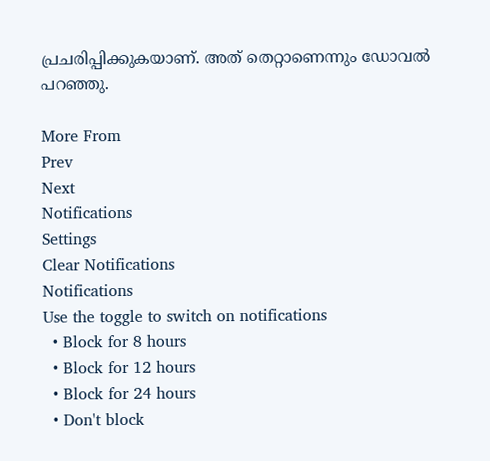പ്രചരിപ്പിക്കുകയാണ്. അത് തെറ്റാണെന്നും ഡോവല്‍ പറഞ്ഞു.

More From
Prev
Next
Notifications
Settings
Clear Notifications
Notifications
Use the toggle to switch on notifications
  • Block for 8 hours
  • Block for 12 hours
  • Block for 24 hours
  • Don't block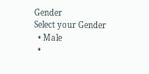Gender
Select your Gender
  • Male
  •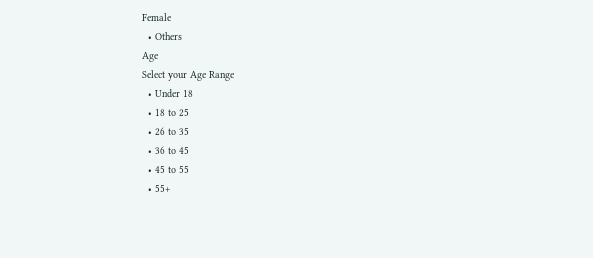Female
  • Others
Age
Select your Age Range
  • Under 18
  • 18 to 25
  • 26 to 35
  • 36 to 45
  • 45 to 55
  • 55+